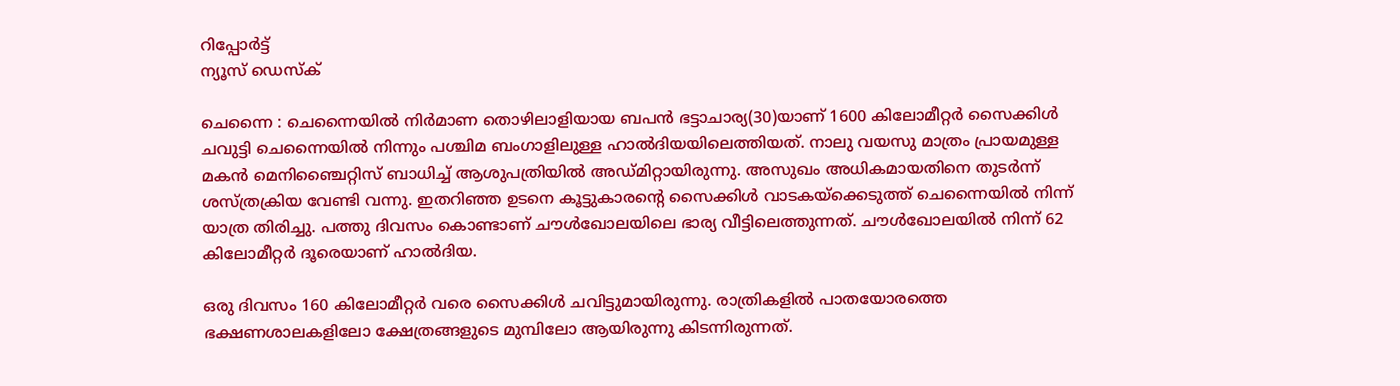റിപ്പോര്‍ട്ട്
ന്യൂസ് ഡെസ്ക്

ചെന്നൈ : ചെന്നൈയില്‍ നിര്‍മാണ തൊഴിലാളിയായ ബപന്‍ ഭട്ടാചാര്യ(30)യാണ് 1600 കിലോമീറ്റര്‍ സൈക്കിള്‍ ചവുട്ടി ചെന്നൈയില്‍ നിന്നും പശ്ചിമ ബംഗാളിലുള്ള ഹാല്‍ദിയയിലെത്തിയത്. നാലു വയസു മാത്രം പ്രായമുള്ള മകന്‍ മെനിഞ്ചൈറ്റിസ് ബാധിച്ച് ആശുപത്രിയില്‍ അഡ്മിറ്റായിരുന്നു. അസുഖം അധികമായതിനെ തുടര്‍ന്ന് ശസ്ത്രക്രിയ വേണ്ടി വന്നു. ഇതറിഞ്ഞ ഉടനെ കൂട്ടുകാരന്റെ സൈക്കിള്‍ വാടകയ്‌ക്കെടുത്ത് ചെന്നൈയില്‍ നിന്ന് യാത്ര തിരിച്ചു. പത്തു ദിവസം കൊണ്ടാണ് ചൗള്‍ഖോലയിലെ ഭാര്യ വീട്ടിലെത്തുന്നത്. ചൗള്‍ഖോലയില്‍ നിന്ന് 62 കിലോമീറ്റര്‍ ദൂരെയാണ് ഹാല്‍ദിയ.

ഒരു ദിവസം 160 കിലോമീറ്റര്‍ വരെ സൈക്കിള്‍ ചവിട്ടുമായിരുന്നു. രാത്രികളില്‍ പാതയോരത്തെ ഭക്ഷണശാലകളിലോ ക്ഷേത്രങ്ങളുടെ മുമ്പിലോ ആയിരുന്നു കിടന്നിരുന്നത്.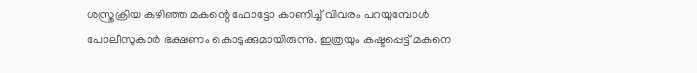ശസ്ത്രക്രിയ കഴിഞ്ഞ മകന്റെ ഫോട്ടോ കാണിച്ച് വിവരം പറയുമ്പോള്‍ പോലീസുകാര്‍ ഭക്ഷണം കൊടുക്കുമായിരുന്നു. ഇത്രയും കഷ്ടപ്പെട്ട് മകനെ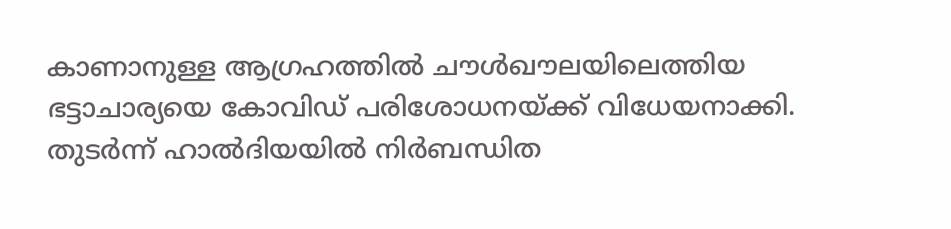കാണാനുള്ള ആഗ്രഹത്തില്‍ ചൗള്‍ഖൗലയിലെത്തിയ ഭട്ടാചാര്യയെ കോവിഡ് പരിശോധനയ്ക്ക് വിധേയനാക്കി. തുടര്‍ന്ന് ഹാല്‍ദിയയില്‍ നിര്‍ബന്ധിത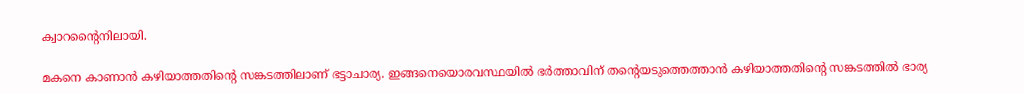ക്വാറന്റൈനിലായി.

മകനെ കാണാന്‍ കഴിയാത്തതിന്റെ സങ്കടത്തിലാണ് ഭട്ടാചാര്യ. ഇങ്ങനെയൊരവസ്ഥയില്‍ ഭര്‍ത്താവിന് തന്റെയടുത്തെത്താന്‍ കഴിയാത്തതിന്റെ സങ്കടത്തില്‍ ഭാര്യ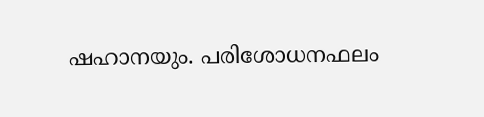ഷഹാനയും. പരിശോധനഫലം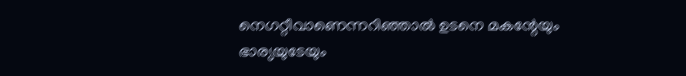നെഗറ്റീവാണെന്നറിഞ്ഞാല്‍ ഉടനെ മകന്റേയും ഭാര്യയുടേയും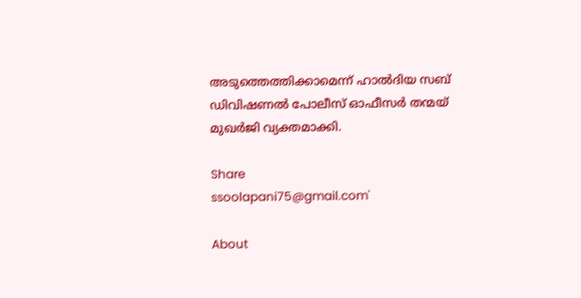അടുത്തെത്തിക്കാമെന്ന് ഹാല്‍ദിയ സബ് ഡിവിഷണല്‍ പോലീസ് ഓഫീസര്‍ തന്മയ് മുഖര്‍ജി വ്യക്തമാക്കി.

Share
ssoolapani75@gmail.com'

About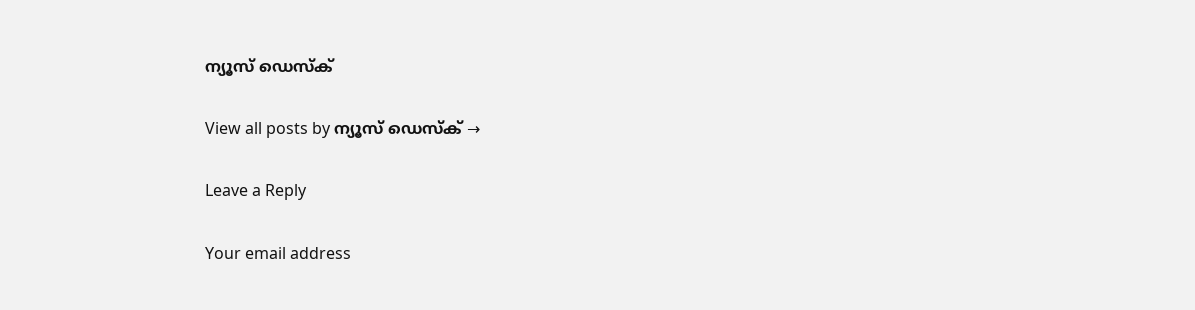ന്യൂസ് ഡെസ്ക്

View all posts by ന്യൂസ് ഡെസ്ക് →

Leave a Reply

Your email address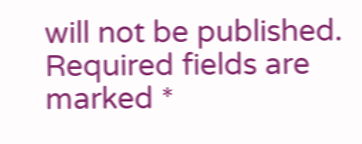will not be published. Required fields are marked *